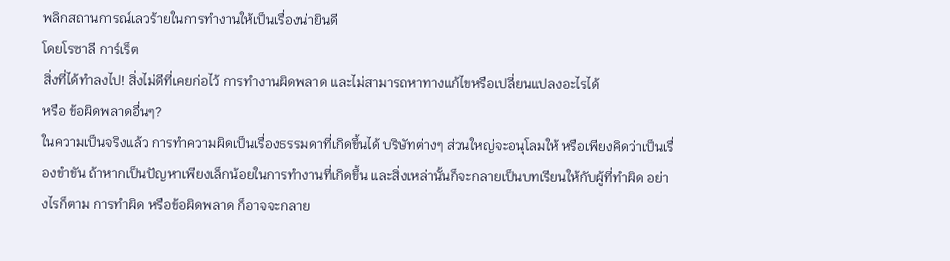พลิกสถานการณ์เลวร้ายในการทำงานให้เป็นเรื่องน่ายินดี
โดยโรซาลี การ์เร็ต
สิ่งที่ได้ทำลงไป! สิ่งไม่ดีที่เคยก่อไว้ การทำงานผิดพลาด และไม่สามารถหาทางแก้ไขหรือเปลี่ยนแปลงอะไรได้
หรือ ข้อผิดพลาดอื่นๆ?
ในความเป็นจริงแล้ว การทำความผิดเป็นเรื่องธรรมดาที่เกิดขึ้นได้ บริษัทต่างๆ ส่วนใหญ่จะอนุโลมให้ หรือเพียงคิดว่าเป็นเรื่องขำขัน ถ้าหากเป็นปัญหาเพียงเล็กน้อยในการทำงานที่เกิดขึ้น และสิ่งเหล่านั้นก็จะกลายเป็นบทเรียนให้กับผู้ที่ทำผิด อย่างไรก็ตาม การทำผิด หรือข้อผิดพลาด ก็อาจจะกลาย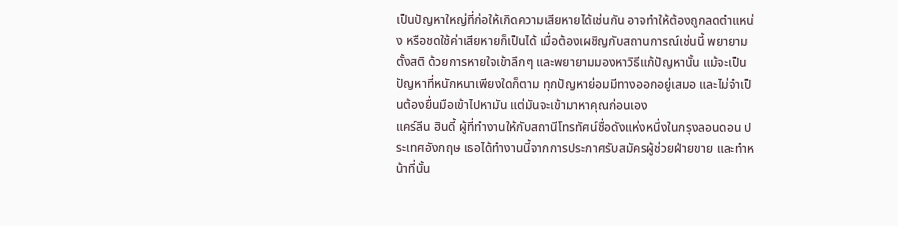เป็นปัญหาใหญ่ที่ก่อให้เกิดความเสียหายได้เช่นกัน อาจทำให้ต้องถูกลดตำแหน่ง หรือชดใช้ค่าเสียหายก็เป็นได้ เมื่อต้องเผชิญกับสถานการณ์เช่นนี้ พยายามตั้งสติ ด้วยการหายใจเข้าลึกๆ และพยายามมองหาวิธีแก้ปัญหานั้น แม้จะเป็นปัญหาที่หนักหนาเพียงใดก็ตาม ทุกปัญหาย่อมมีทางออกอยู่เสมอ และไม่จำเป็นต้องยื่นมือเข้าไปหามัน แต่มันจะเข้ามาหาคุณก่อนเอง
แคร์ลีน ฮินดี้ ผู้ที่ทำงานให้กับสถานีโทรทัศน์ชื่อดังแห่งหนึ่งในกรุงลอนดอน ประเทศอังกฤษ เธอได้ทำงานนี้จากการประกาศรับสมัครผู้ช่วยฝ่ายขาย และทำหน้าที่นั้น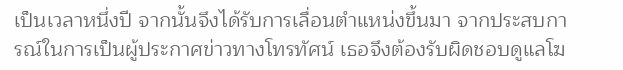เป็นเวลาหนึ่งปี จากนั้นจึงได้รับการเลื่อนตำแหน่งขึ้นมา จากประสบการณ์ในการเป็นผู้ประกาศข่าวทางโทรทัศน์ เธอจึงต้องรับผิดชอบดูแลโฆ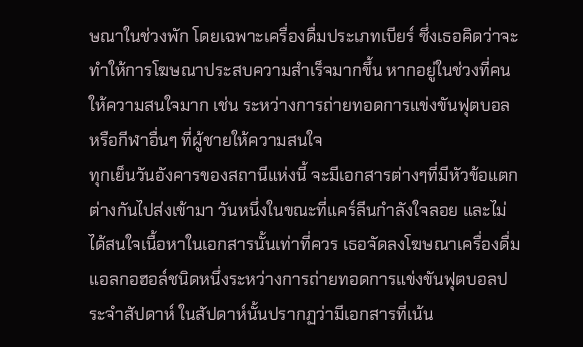ษณาในช่วงพัก โดยเฉพาะเครื่องดื่มประเภทเบียร์ ซึ่งเธอคิดว่าจะทำให้การโฆษณาประสบความสำเร็จมากขึ้น หากอยู่ในช่วงที่คนให้ความสนใจมาก เช่น ระหว่างการถ่ายทอดการแข่งขันฟุตบอล หรือกีฬาอื่นๆ ที่ผู้ชายให้ความสนใจ
ทุกเย็นวันอังคารของสถานีแห่งนี้ จะมีเอกสารต่างๆที่มีหัวข้อแตกต่างกันไปส่งเข้ามา วันหนึ่งในขณะที่แคร์ลีนกำลังใจลอย และไม่ได้สนใจเนื้อหาในเอกสารนั้นเท่าที่ควร เธอจัดลงโฆษณาเครื่องดื่มแอลกอฮอล์ชนิดหนึ่งระหว่างการถ่ายทอดการแข่งขันฟุตบอลประจำสัปดาห์ ในสัปดาห์นั้นปรากฏว่ามีเอกสารที่เน้น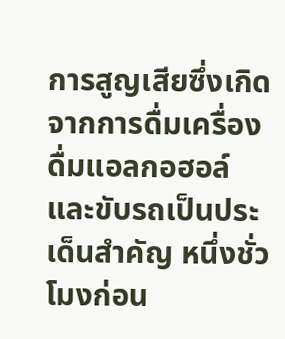การสูญเสียซึ่งเกิดจากการดื่มเครื่องดื่มแอลกอฮอล์และขับรถเป็นประเด็นสำคัญ หนึ่งชั่วโมงก่อน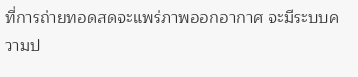ที่การถ่ายทอดสดจะแพร่ภาพออกอากาศ จะมีระบบความป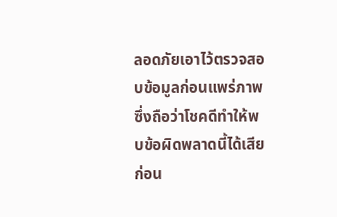ลอดภัยเอาไว้ตรวจสอบข้อมูลก่อนแพร่ภาพ ซึ่งถือว่าโชคดีทำให้พบข้อผิดพลาดนี้ได้เสียก่อน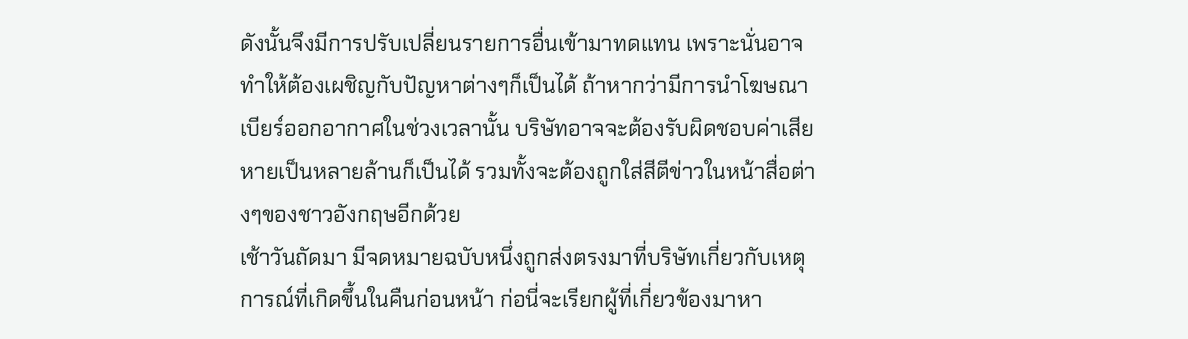ดังนั้นจึงมีการปรับเปลี่ยนรายการอื่นเข้ามาทดแทน เพราะนั่นอาจทำให้ต้องเผชิญกับปัญหาต่างๆก็เป็นได้ ถ้าหากว่ามีการนำโฆษณาเบียร์ออกอากาศในช่วงเวลานั้น บริษัทอาจจะต้องรับผิดชอบค่าเสียหายเป็นหลายล้านก็เป็นได้ รวมทั้งจะต้องถูกใส่สีตีข่าวในหน้าสื่อต่างๆของชาวอังกฤษอีกด้วย
เช้าวันถัดมา มีจดหมายฉบับหนึ่งถูกส่งตรงมาที่บริษัทเกี่ยวกับเหตุการณ์ที่เกิดขึ้นในคืนก่อนหน้า ก่อนี่จะเรียกผู้ที่เกี่ยวข้องมาหา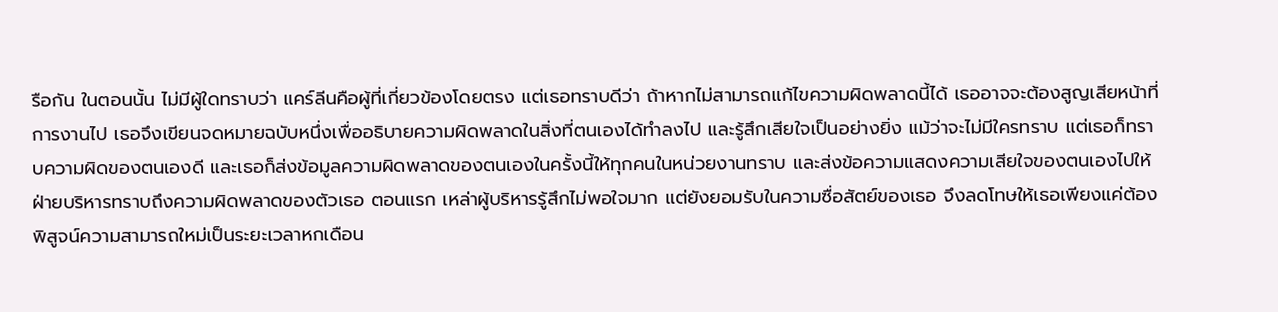รือกัน ในตอนนั้น ไม่มีผู้ใดทราบว่า แคร์ลีนคือผู้ที่เกี่ยวข้องโดยตรง แต่เธอทราบดีว่า ถ้าหากไม่สามารถแก้ไขความผิดพลาดนี้ได้ เธออาจจะต้องสูญเสียหน้าที่การงานไป เธอจึงเขียนจดหมายฉบับหนึ่งเพื่ออธิบายความผิดพลาดในสิ่งที่ตนเองได้ทำลงไป และรู้สึกเสียใจเป็นอย่างยิ่ง แม้ว่าจะไม่มีใครทราบ แต่เธอก็ทราบความผิดของตนเองดี และเธอก็ส่งข้อมูลความผิดพลาดของตนเองในครั้งนี้ให้ทุกคนในหน่วยงานทราบ และส่งข้อความแสดงความเสียใจของตนเองไปให้ฝ่ายบริหารทราบถึงความผิดพลาดของตัวเธอ ตอนแรก เหล่าผู้บริหารรู้สึกไม่พอใจมาก แต่ยังยอมรับในความซื่อสัตย์ของเธอ จึงลดโทษให้เธอเพียงแค่ต้องพิสูจน์ความสามารถใหม่เป็นระยะเวลาหกเดือน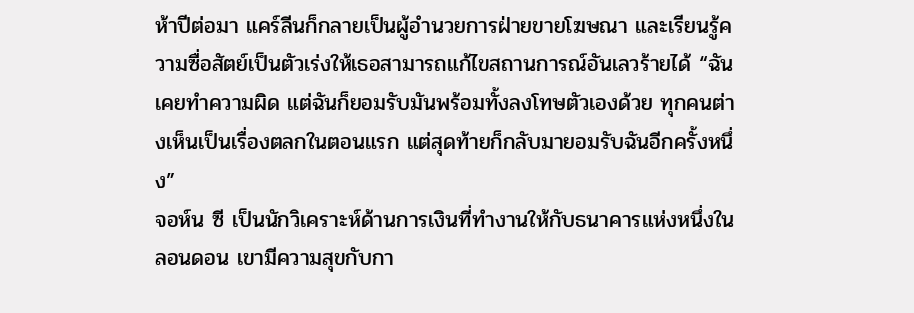ห้าปีต่อมา แคร์ลีนก็กลายเป็นผู้อำนวยการฝ่ายขายโฆษณา และเรียนรู้ความซื่อสัตย์เป็นตัวเร่งให้เธอสามารถแก้ไขสถานการณ์อันเลวร้ายได้ “ฉันเคยทำความผิด แต่ฉันก็ยอมรับมันพร้อมทั้งลงโทษตัวเองด้วย ทุกคนต่างเห็นเป็นเรื่องตลกในตอนแรก แต่สุดท้ายก็กลับมายอมรับฉันอีกครั้งหนึ่ง”
จอห์น ซี เป็นนักวิเคราะห์ด้านการเงินที่ทำงานให้กับธนาคารแห่งหนึ่งในลอนดอน เขามีความสุขกับกา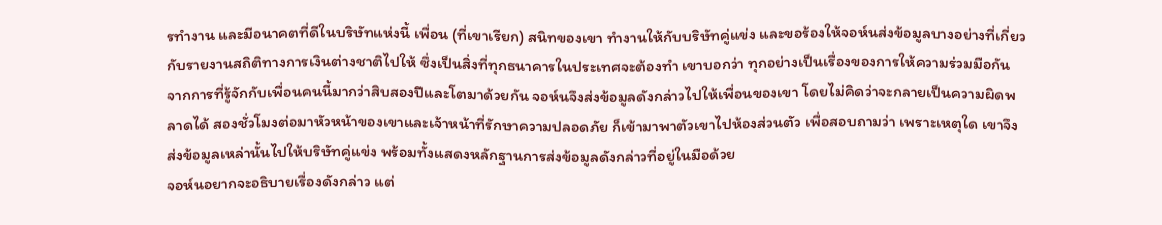รทำงาน และมีอนาคตที่ดีในบริษัทแห่งนี้ เพื่อน (ที่เขาเรียก) สนิทของเขา ทำงานให้กับบริษัทคู่แข่ง และขอร้องให้จอห์นส่งข้อมูลบางอย่างที่เกี่ยวกับรายงานสถิติทางการเงินต่างชาติไปให้ ซึ่งเป็นสิ่งที่ทุกธนาคารในประเทศจะต้องทำ เขาบอกว่า ทุกอย่างเป็นเรื่องของการให้ความร่วมมือกัน จากการที่รู้จักกับเพื่อนคนนี้มากว่าสิบสองปีและโตมาด้วยกัน จอห์นจึงส่งข้อมูลดังกล่าวไปให้เพื่อนของเขา โดยไม่คิดว่าจะกลายเป็นความผิดพลาดได้ สองชั่วโมงต่อมาหัวหน้าของเขาและเจ้าหน้าที่รักษาความปลอดภัย ก็เข้ามาพาตัวเขาไปห้องส่วนตัว เพื่อสอบถามว่า เพราะเหตุใด เขาจึงส่งข้อมูลเหล่านั้นไปให้บริษัทคู่แข่ง พร้อมทั้งแสดงหลักฐานการส่งข้อมูลดังกล่าวที่อยู่ในมือด้วย
จอห์นอยากจะอธิบายเรื่องดังกล่าว แต่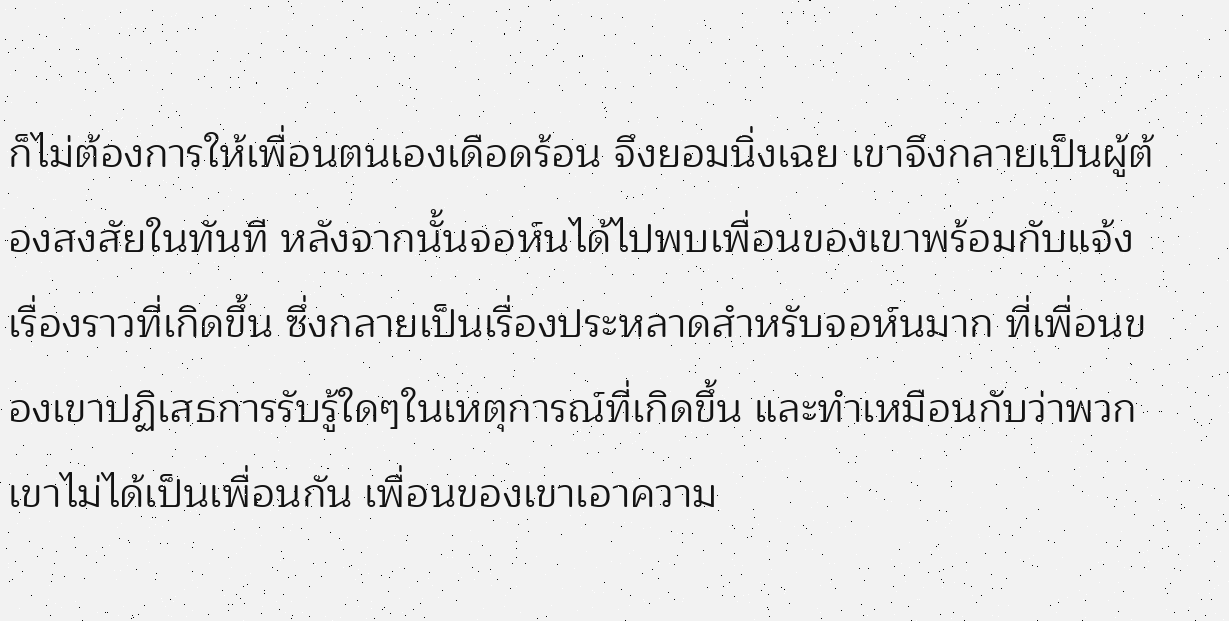ก็ไม่ต้องการให้เพื่อนตนเองเดือดร้อน จึงยอมนิ่งเฉย เขาจึงกลายเป็นผู้ต้องสงสัยในทันที หลังจากนั้นจอห์นได้ไปพบเพื่อนของเขาพร้อมกับแจ้งเรื่องราวที่เกิดขึ้น ซึ่งกลายเป็นเรื่องประหลาดสำหรับจอห์นมาก ที่เพื่อนของเขาปฏิเสธการรับรู้ใดๆในเหตุการณ์ที่เกิดขึ้น และทำเหมือนกับว่าพวกเขาไม่ได้เป็นเพื่อนกัน เพื่อนของเขาเอาความ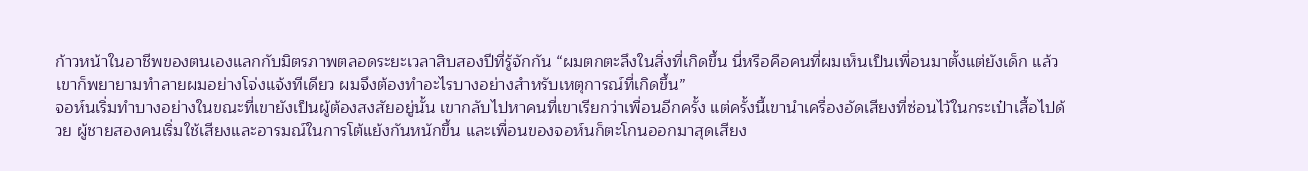ก้าวหน้าในอาชีพของตนเองแลกกับมิตรภาพตลอดระยะเวลาสิบสองปีที่รู้จักกัน “ผมตกตะลึงในสิ่งที่เกิดขึ้น นี่หรือคือคนที่ผมเห็นเป็นเพื่อนมาตั้งแต่ยังเด็ก แล้วเขาก็พยายามทำลายผมอย่างโจ่งแจ้งทีเดียว ผมจึงต้องทำอะไรบางอย่างสำหรับเหตุการณ์ที่เกิดขึ้น”
จอห์นเริ่มทำบางอย่างในขณะที่เขายังเป็นผู้ต้องสงสัยอยู่นั้น เขากลับไปหาคนที่เขาเรียกว่าเพื่อนอีกครั้ง แต่ครั้งนี้เขานำเครื่องอัดเสียงที่ซ่อนไว้ในกระเป๋าเสื้อไปด้วย ผู้ชายสองคนเริ่มใช้เสียงและอารมณ์ในการโต้แย้งกันหนักขึ้น และเพื่อนของจอห์นก็ตะโกนออกมาสุดเสียง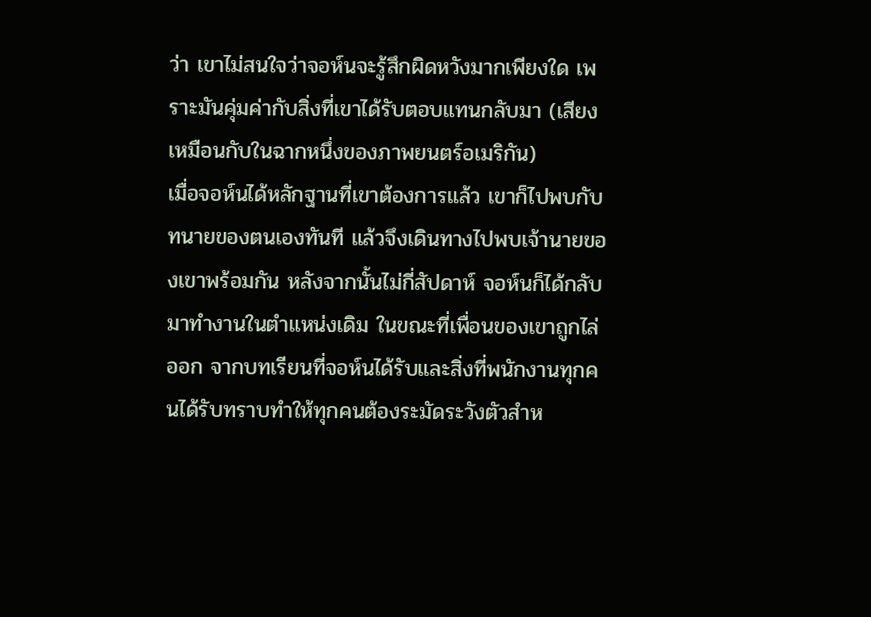ว่า เขาไม่สนใจว่าจอห์นจะรู้สึกผิดหวังมากเพียงใด เพราะมันคุ่มค่ากับสิ่งที่เขาได้รับตอบแทนกลับมา (เสียงเหมือนกับในฉากหนึ่งของภาพยนตร์อเมริกัน)
เมื่อจอห์นได้หลักฐานที่เขาต้องการแล้ว เขาก็ไปพบกับทนายของตนเองทันที แล้วจึงเดินทางไปพบเจ้านายของเขาพร้อมกัน หลังจากนั้นไม่กี่สัปดาห์ จอห์นก็ได้กลับมาทำงานในตำแหน่งเดิม ในขณะที่เพื่อนของเขาถูกไล่ออก จากบทเรียนที่จอห์นได้รับและสิ่งที่พนักงานทุกคนได้รับทราบทำให้ทุกคนต้องระมัดระวังตัวสำห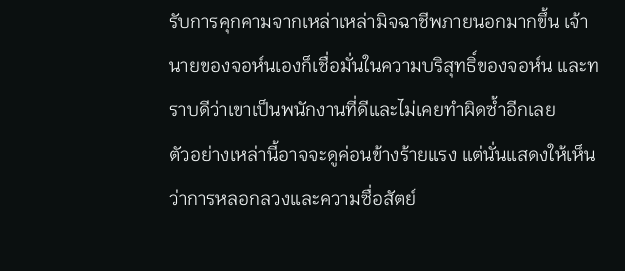รับการคุกคามจากเหล่าเหล่ามิจฉาชีพภายนอกมากขึ้น เจ้านายของจอห์นเองก็เชื่อมั่นในความบริสุทธิ์ของจอห์น และทราบดีว่าเขาเป็นพนักงานที่ดีและไม่เคยทำผิดซ้ำอีกเลย
ตัวอย่างเหล่านี้อาจจะดูค่อนข้างร้ายแรง แต่นั่นแสดงให้เห็นว่าการหลอกลวงและความซื่อสัตย์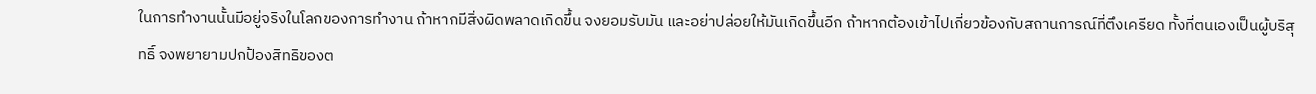ในการทำงานนั้นมีอยู่จริงในโลกของการทำงาน ถ้าหากมีสิ่งผิดพลาดเกิดขึ้น จงยอมรับมัน และอย่าปล่อยให้มันเกิดขึ้นอีก ถ้าหากต้องเข้าไปเกี่ยวข้องกับสถานการณ์ที่ตึงเครียด ทั้งที่ตนเองเป็นผู้บริสุทธิ์ จงพยายามปกป้องสิทธิของต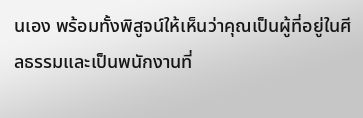นเอง พร้อมทั้งพิสูจน์ให้เห็นว่าคุณเป็นผู้ที่อยู่ในศีลธรรมและเป็นพนักงานที่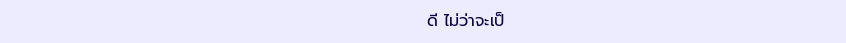ดี ไม่ว่าจะเป็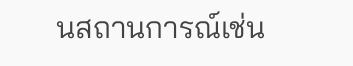นสถานการณ์เช่น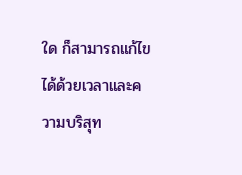ใด ก็สามารถแก้ไขได้ด้วยเวลาและความบริสุท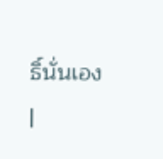ธิ์นั่นเอง
|